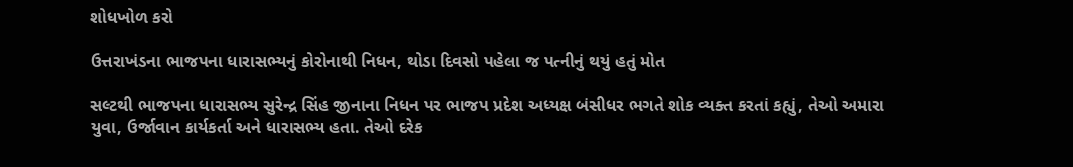શોધખોળ કરો

ઉત્તરાખંડના ભાજપના ધારાસભ્યનું કોરોનાથી નિધન, થોડા દિવસો પહેલા જ પત્નીનું થયું હતું મોત

સલ્ટથી ભાજપના ધારાસભ્ય સુરેન્દ્ર સિંહ જીનાના નિધન પર ભાજપ પ્રદેશ અધ્યક્ષ બંસીધર ભગતે શોક વ્યક્ત કરતાં કહ્યું, તેઓ અમારા યુવા, ઉર્જાવાન કાર્યકર્તા અને ધારાસભ્ય હતા. તેઓ દરેક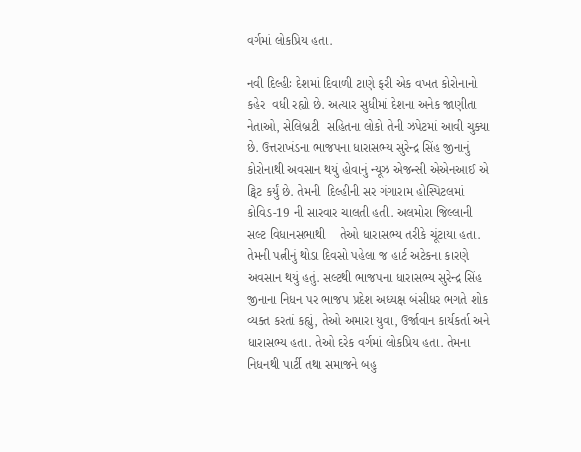વર્ગમાં લોકપ્રિય હતા.

નવી દિલ્હીઃ દેશમાં દિવાળી ટાણે ફરી એક વખત કોરોનાનો  કહેર  વધી રહ્યો છે. અત્યાર સુધીમાં દેશના અનેક જાણીતા નેતાઓ, સેલિબ્રટી  સહિતના લોકો તેની ઝપેટમાં આવી ચુક્યા છે. ઉત્તરાખંડના ભાજપના ધારાસભ્ય સુરેન્દ્ર સિંહ જીનાનું  કોરોનાથી અવસાન થયું હોવાનું ન્યૂઝ એજન્સી એએનઆઈ એ ટ્વિટ કર્યું છે. તેમની  દિલ્હીની સર ગંગારામ હોસ્પિટલમાં  કોવિડ-19 ની સારવાર ચાલતી હતી. અલમોરા જિલ્લાની સલ્ટ વિધાનસભાથી    તેઓ ધારાસભ્ય તરીકે ચૂંટાયા હતા. તેમની પત્નીનું થોડા દિવસો પહેલા જ હાર્ટ અટેકના કારણે અવસાન થયું હતું. સલ્ટથી ભાજપના ધારાસભ્ય સુરેન્દ્ર સિંહ જીનાના નિધન પર ભાજપ પ્રદેશ અધ્યક્ષ બંસીધર ભગતે શોક વ્યક્ત કરતાં કહ્યું, તેઓ અમારા યુવા, ઉર્જાવાન કાર્યકર્તા અને ધારાસભ્ય હતા. તેઓ દરેક વર્ગમાં લોકપ્રિય હતા. તેમના નિધનથી પાર્ટી તથા સમાજને બહુ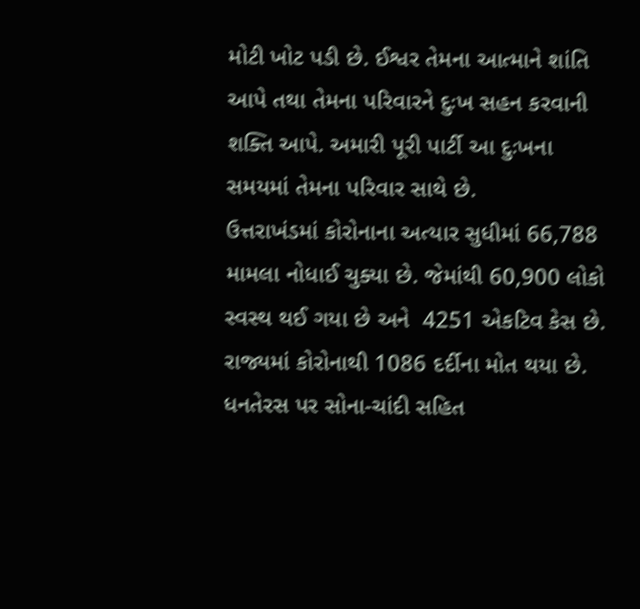મોટી ખોટ પડી છે. ઈશ્વર તેમના આત્માને શાંતિ આપે તથા તેમના પરિવારને દુઃખ સહન કરવાની શક્તિ આપે. અમારી પૂરી પાર્ટી આ દુઃખના સમયમાં તેમના પરિવાર સાથે છે.
ઉત્તરાખંડમાં કોરોનાના અત્યાર સુધીમાં 66,788 મામલા નોધાઈ ચુક્યા છે. જેમાંથી 60,900 લોકો સ્વસ્થ થઈ ગયા છે અને  4251 એકટિવ કેસ છે. રાજ્યમાં કોરોનાથી 1086 દર્દીના મોત થયા છે. ધનતેરસ પર સોના-ચાંદી સહિત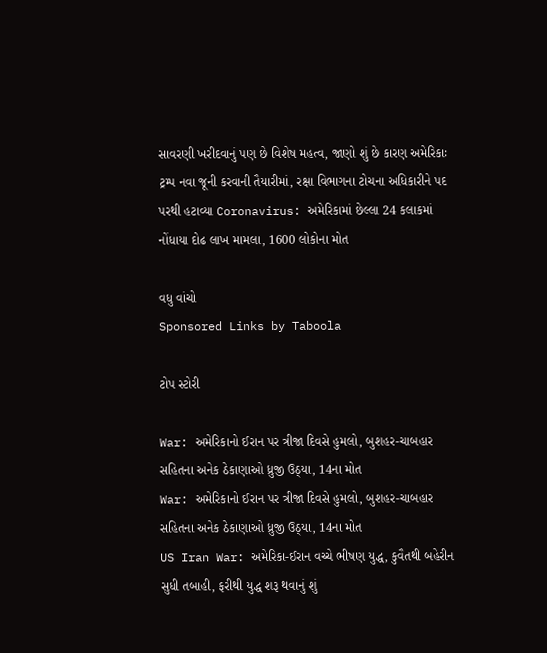સાવરણી ખરીદવાનું પણ છે વિશેષ મહત્વ, જાણો શું છે કારણ અમેરિકાઃ ટ્રમ્પ નવા જૂની કરવાની તૈયારીમાં, રક્ષા વિભાગના ટોચના અધિકારીને પદ પરથી હટાવ્યા Coronavirus: અમેરિકામાં છેલ્લા 24 કલાકમાં નોંધાયા દોઢ લાખ મામલા, 1600 લોકોના મોત

વધુ વાંચો
Sponsored Links by Taboola

ટોપ સ્ટોરી

War: અમેરિકાનો ઈરાન પર ત્રીજા દિવસે હુમલો, બુશહર-ચાબહાર સહિતના અનેક ઠેકાણાઓ ધ્રુજી ઉઠ્યા, 14ના મોત
War: અમેરિકાનો ઈરાન પર ત્રીજા દિવસે હુમલો, બુશહર-ચાબહાર સહિતના અનેક ઠેકાણાઓ ધ્રુજી ઉઠ્યા, 14ના મોત
US Iran War: અમેરિકા-ઈરાન વચ્ચે ભીષણ યુદ્ધ, કુવૈતથી બહેરીન સુધી તબાહી, ફરીથી યુદ્ધ શરૂ થવાનું શું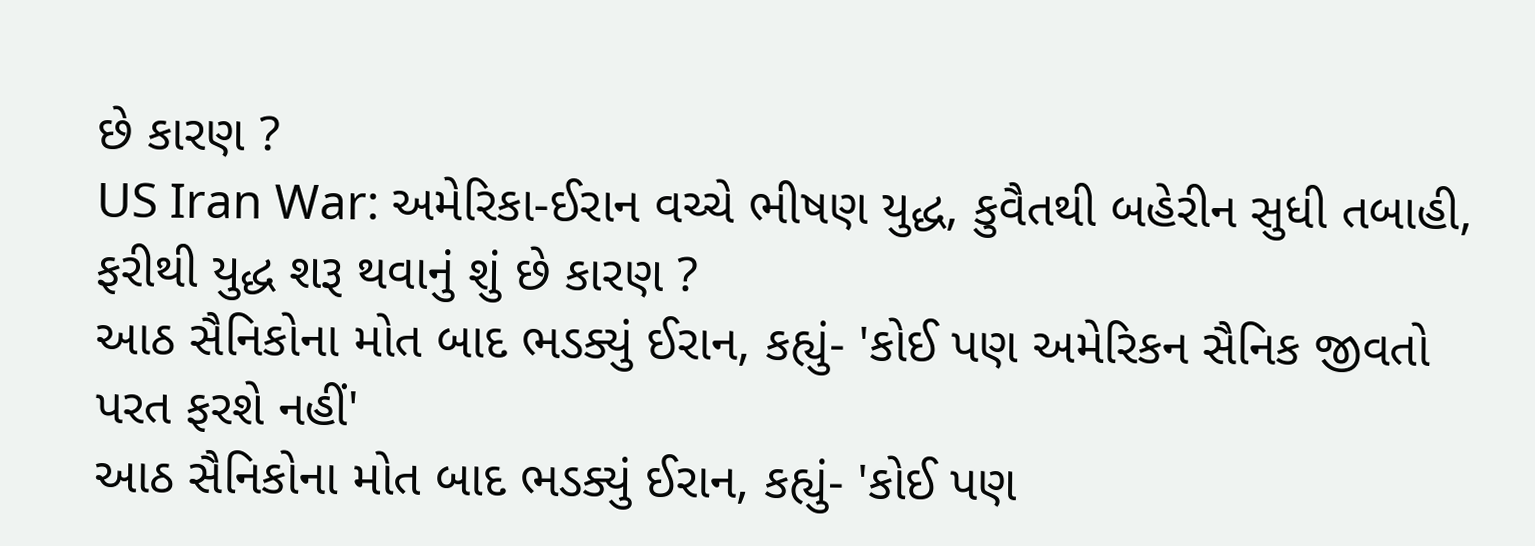છે કારણ ?
US Iran War: અમેરિકા-ઈરાન વચ્ચે ભીષણ યુદ્ધ, કુવૈતથી બહેરીન સુધી તબાહી, ફરીથી યુદ્ધ શરૂ થવાનું શું છે કારણ ?
આઠ સૈનિકોના મોત બાદ ભડક્યું ઈરાન, કહ્યું- 'કોઈ પણ અમેરિકન સૈનિક જીવતો પરત ફરશે નહીં'
આઠ સૈનિકોના મોત બાદ ભડક્યું ઈરાન, કહ્યું- 'કોઈ પણ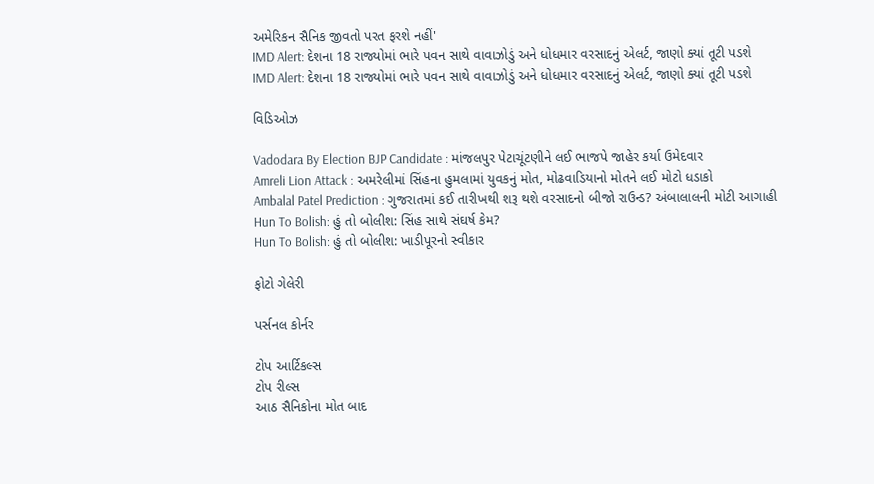અમેરિકન સૈનિક જીવતો પરત ફરશે નહીં'
IMD Alert: દેશના 18 રાજ્યોમાં ભારે પવન સાથે વાવાઝોડું અને ધોધમાર વરસાદનું એલર્ટ, જાણો ક્યાં તૂટી પડશે
IMD Alert: દેશના 18 રાજ્યોમાં ભારે પવન સાથે વાવાઝોડું અને ધોધમાર વરસાદનું એલર્ટ, જાણો ક્યાં તૂટી પડશે

વિડિઓઝ

Vadodara By Election BJP Candidate : માંજલપુર પેટાચૂંટણીને લઈ ભાજપે જાહેર કર્યા ઉમેદવાર
Amreli Lion Attack : અમરેલીમાં સિંહના હુમલામાં યુવકનું મોત, મોઢવાડિયાનો મોતને લઈ મોટો ધડાકો
Ambalal Patel Prediction : ગુજરાતમાં કઈ તારીખથી શરૂ થશે વરસાદનો બીજો રાઉન્ડ? અંબાલાલની મોટી આગાહી
Hun To Bolish: હું તો બોલીશ: સિંહ સાથે સંઘર્ષ કેમ?
Hun To Bolish: હું તો બોલીશ: ખાડીપૂરનો સ્વીકાર

ફોટો ગેલેરી

પર્સનલ કોર્નર

ટોપ આર્ટિકલ્સ
ટોપ રીલ્સ
આઠ સૈનિકોના મોત બાદ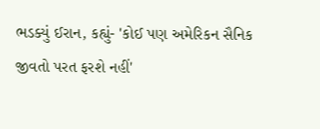ભડક્યું ઈરાન, કહ્યું- 'કોઈ પણ અમેરિકન સૈનિક જીવતો પરત ફરશે નહીં'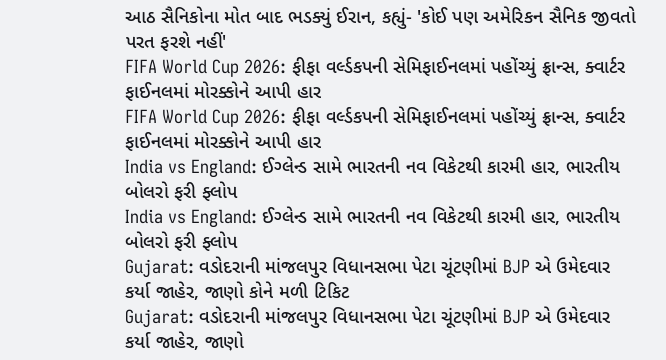આઠ સૈનિકોના મોત બાદ ભડક્યું ઈરાન, કહ્યું- 'કોઈ પણ અમેરિકન સૈનિક જીવતો પરત ફરશે નહીં'
FIFA World Cup 2026: ફીફા વર્લ્ડકપની સેમિફાઈનલમાં પહોંચ્યું ફ્રાન્સ, ક્વાર્ટર ફાઈનલમાં મોરક્કોને આપી હાર
FIFA World Cup 2026: ફીફા વર્લ્ડકપની સેમિફાઈનલમાં પહોંચ્યું ફ્રાન્સ, ક્વાર્ટર ફાઈનલમાં મોરક્કોને આપી હાર
India vs England: ઈગ્લેન્ડ સામે ભારતની નવ વિકેટથી કારમી હાર, ભારતીય બોલરો ફરી ફ્લોપ
India vs England: ઈગ્લેન્ડ સામે ભારતની નવ વિકેટથી કારમી હાર, ભારતીય બોલરો ફરી ફ્લોપ
Gujarat: વડોદરાની માંજલપુર વિધાનસભા પેટા ચૂંટણીમાં BJP એ ઉમેદવાર કર્યા જાહેર, જાણો કોને મળી ટિકિટ
Gujarat: વડોદરાની માંજલપુર વિધાનસભા પેટા ચૂંટણીમાં BJP એ ઉમેદવાર કર્યા જાહેર, જાણો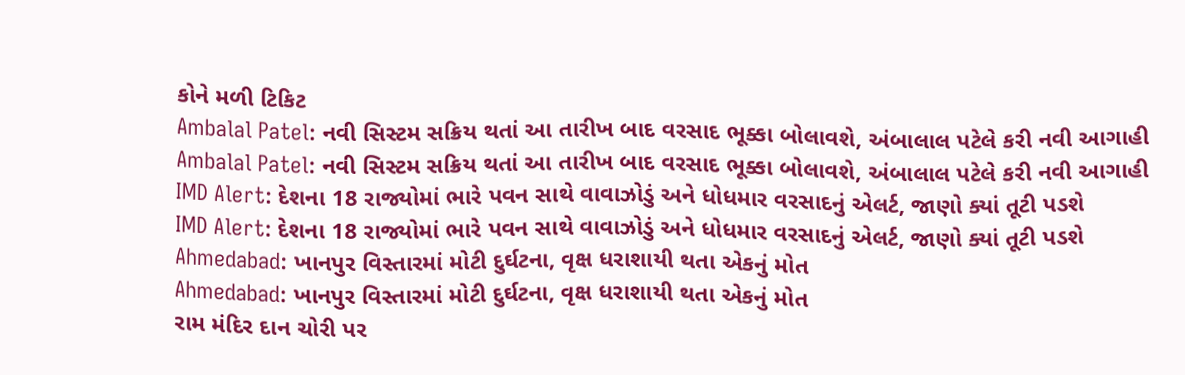કોને મળી ટિકિટ
Ambalal Patel: નવી સિસ્ટમ સક્રિય થતાં આ તારીખ બાદ વરસાદ ભૂક્કા બોલાવશે, અંબાલાલ પટેલે કરી નવી આગાહી
Ambalal Patel: નવી સિસ્ટમ સક્રિય થતાં આ તારીખ બાદ વરસાદ ભૂક્કા બોલાવશે, અંબાલાલ પટેલે કરી નવી આગાહી
IMD Alert: દેશના 18 રાજ્યોમાં ભારે પવન સાથે વાવાઝોડું અને ધોધમાર વરસાદનું એલર્ટ, જાણો ક્યાં તૂટી પડશે
IMD Alert: દેશના 18 રાજ્યોમાં ભારે પવન સાથે વાવાઝોડું અને ધોધમાર વરસાદનું એલર્ટ, જાણો ક્યાં તૂટી પડશે
Ahmedabad: ખાનપુર વિસ્તારમાં મોટી દુર્ઘટના, વૃક્ષ ધરાશાયી થતા એકનું મોત
Ahmedabad: ખાનપુર વિસ્તારમાં મોટી દુર્ઘટના, વૃક્ષ ધરાશાયી થતા એકનું મોત
રામ મંદિર દાન ચોરી પર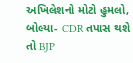અખિલેશનો મોટો હુમલો, બોલ્યા- CDR તપાસ થશે તો BJP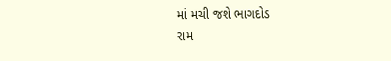માં મચી જશે ભાગદોડ
રામ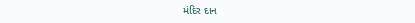મંદિર દાન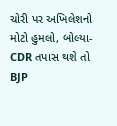ચોરી પર અખિલેશનો મોટો હુમલો, બોલ્યા- CDR તપાસ થશે તો BJP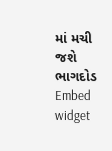માં મચી જશે ભાગદોડ
Embed widget